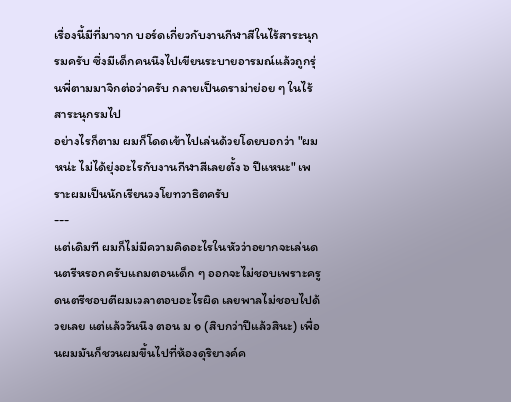เรื่องนี้มีที่มาจาก บอร์ดเกี่ยวกับงานกีฬาสีในไร้สาระนุกรมครับ ซึ่งมีเด็กคนนึงไปเขียนระบายอารมณ์แล้วถูกรุ่นพี่ตามมาจิกต่อว่าครับ กลายเป็นดราม่าย่อย ๆ ในไร้สาระนุกรมไป
อย่างไรก็ตาม ผมก็โดดเข้าไปเล่นด้วยโดยบอกว่า "ผมหน่ะ ไม่ได้ยุ่งอะไรกับงานกีฬาสีเลยตั้ง ๖ ปีแหนะ" เพราะผมเป็นนักเรียนวงโยทวาธิตครับ
---
แต่เดิมที ผมก็ไม่มีความคิดอะไรในหัวว่าอยากจะเล่นดนตรีหรอกครับแถมตอนเด็ก ๆ ออกจะไม่ชอบเพราะครูดนตรีชอบตีผมเวลาตอบอะไรผิด เลยพาลไม่ชอบไปด้วยเลย แต่แล้ววันนึง ตอน ม ๑ (สิบกว่าปีแล้วสินะ) เพื่อนผมมันก็ชวนผมขึ้นไปที่ห้องดุริยางค์ค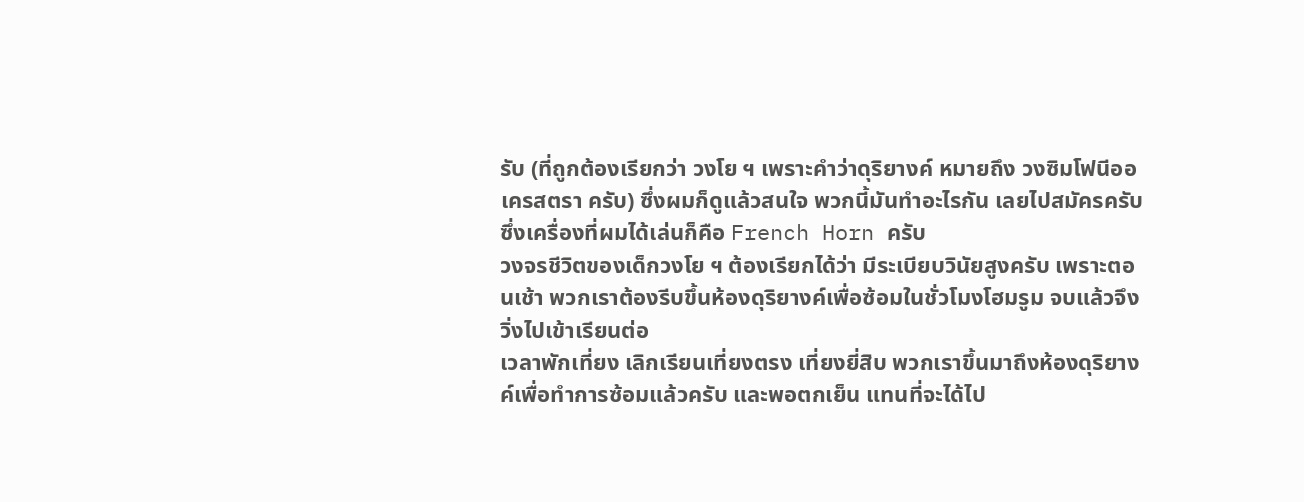รับ (ที่ถูกต้องเรียกว่า วงโย ฯ เพราะคำว่าดุริยางค์ หมายถึง วงซิมโฟนีออเครสตรา ครับ) ซึ่งผมก็ดูแล้วสนใจ พวกนี้มันทำอะไรกัน เลยไปสมัครครับ ซึ่งเครื่องที่ผมได้เล่นก็คือ French Horn ครับ
วงจรชีวิตของเด็กวงโย ฯ ต้องเรียกได้ว่า มีระเบียบวินัยสูงครับ เพราะตอนเช้า พวกเราต้องรีบขึ้นห้องดุริยางค์เพื่อซ้อมในชั่วโมงโฮมรูม จบแล้วจึงวิ่งไปเข้าเรียนต่อ
เวลาพักเที่ยง เลิกเรียนเที่ยงตรง เที่ยงยี่สิบ พวกเราขึ้นมาถึงห้องดุริยางค์เพื่อทำการซ้อมแล้วครับ และพอตกเย็น แทนที่จะได้ไป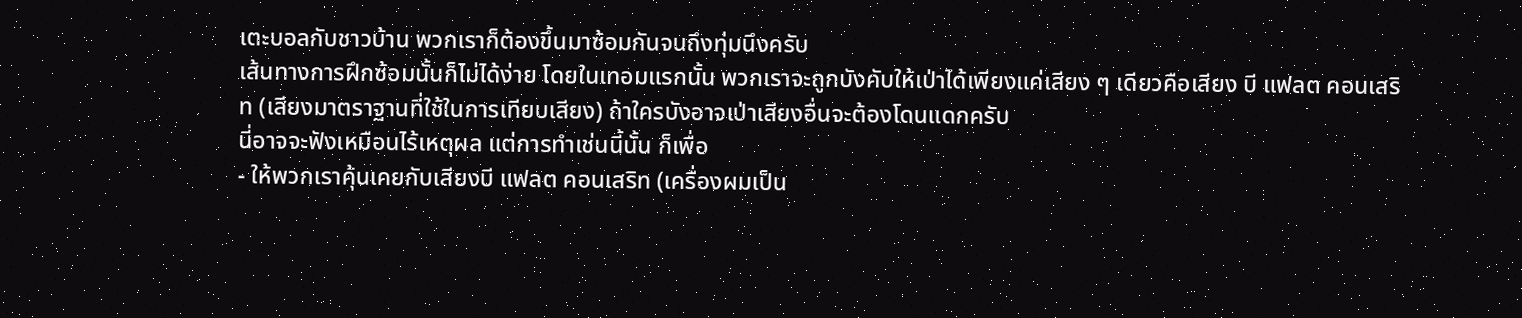เตะบอลกับชาวบ้าน พวกเราก็ต้องขึ้นมาซ้อมกันจนถึงทุ่มนึงครับ
เส้นทางการฝึกซ้อมนั้นก็ไม่ได้ง่าย โดยในเทอมแรกนั้น พวกเราจะถูกบังคับให้เป่าได้เพียงแค่เสียง ๆ เดียวคือเสียง บี แฟลต คอนเสริท (เสียงมาตราฐานที่ใช้ในการเทียบเสียง) ถ้าใครบังอาจเป่าเสียงอื่นจะต้องโดนแดกครับ
นี่อาจจะฟังเหมือนไร้เหตุผล แต่การทำเช่นนี้นั้น ก็เพื่อ
- ให้พวกเราคุ้นเคยกับเสียงบี แฟลต คอนเสริท (เครื่องผมเป็น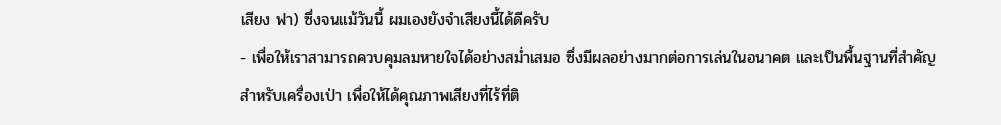เสียง ฟา) ซึ่งจนแม้วันนี้ ผมเองยังจำเสียงนี้ได้ดีครับ
- เพื่อให้เราสามารถควบคุมลมหายใจได้อย่างสม่ำเสมอ ซึ่งมีผลอย่างมากต่อการเล่นในอนาคต และเป็นพื้นฐานที่สำคัญสำหรับเครื่องเป่า เพื่อให้ได้คุณภาพเสียงที่ไร้ที่ติ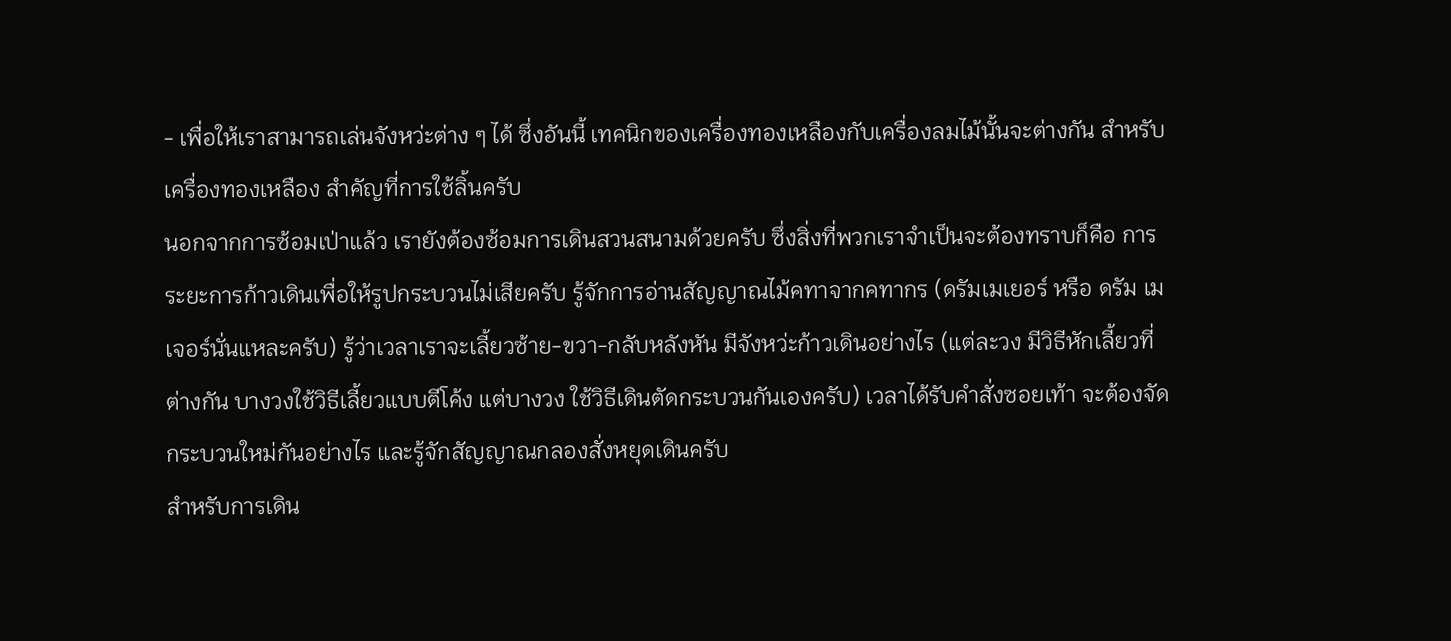- เพื่อให้เราสามารถเล่นจังหว่ะต่าง ๆ ได้ ซึ่งอันนี้ เทคนิกของเครื่องทองเหลืองกับเครื่องลมไม้นั้นจะต่างกัน สำหรับเครื่องทองเหลือง สำคัญที่การใช้ลิ้นครับ
นอกจากการซ้อมเป่าแล้ว เรายังต้องซ้อมการเดินสวนสนามด้วยครับ ซึ่งสิ่งที่พวกเราจำเป็นจะต้องทราบก็คือ การระยะการก้าวเดินเพื่อให้รูปกระบวนไม่เสียครับ รู้จักการอ่านสัญญาณไม้คทาจากคทากร (ดรัมเมเยอร์ หรือ ดรัม เมเจอร์นั่นแหละครับ) รู้ว่าเวลาเราจะเลี้ยวซ้าย-ขวา-กลับหลังหัน มีจังหว่ะก้าวเดินอย่างไร (แต่ละวง มีวิธีหักเลี้ยวที่ต่างกัน บางวงใช้วิธีเลี้ยวแบบตีโค้ง แต่บางวง ใช้วิธีเดินตัดกระบวนกันเองครับ) เวลาได้รับคำสั่งซอยเท้า จะต้องจัดกระบวนใหม่กันอย่างไร และรู้จักสัญญาณกลองสั่งหยุดเดินครับ
สำหรับการเดิน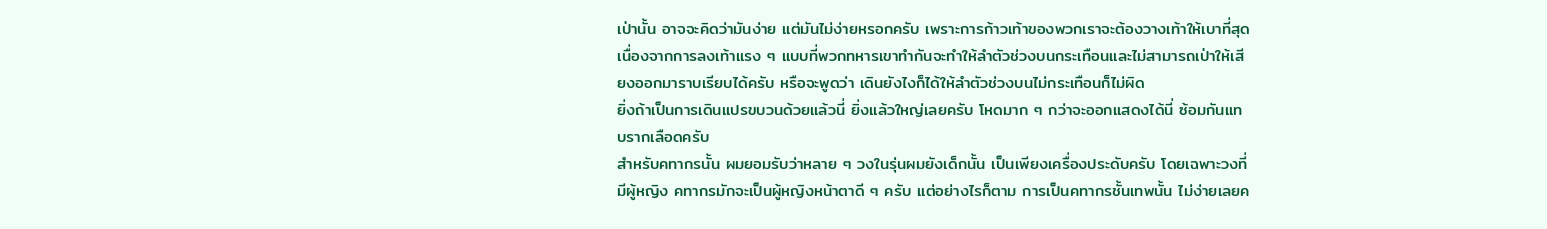เป่านั้น อาจจะคิดว่ามันง่าย แต่มันไม่ง่ายหรอกครับ เพราะการก้าวเท้าของพวกเราจะต้องวางเท้าให้เบาที่สุดเนื่องจากการลงเท้าแรง ๆ แบบที่พวกทหารเขาทำกันจะทำให้ลำตัวช่วงบนกระเทือนและไม่สามารถเป่าให้เสียงออกมาราบเรียบได้ครับ หรือจะพูดว่า เดินยังไงก็ได้ให้ลำตัวช่วงบนไม่กระเทือนก็ไม่ผิด
ยิ่งถ้าเป็นการเดินแปรขบวนด้วยแล้วนี่ ยิ่งแล้วใหญ่เลยครับ โหดมาก ๆ กว่าจะออกแสดงได้นี่ ซ้อมกันแทบรากเลือดครับ
สำหรับคทากรนั้น ผมยอมรับว่าหลาย ๆ วงในรุ่นผมยังเด็กนั้น เป็นเพียงเครื่องประดับครับ โดยเฉพาะวงที่มีผู้หญิง คทากรมักจะเป็นผู้หญิงหน้าตาดี ๆ ครับ แต่อย่างไรก็ตาม การเป็นคทากรชั้นเทพนั้น ไม่ง่ายเลยค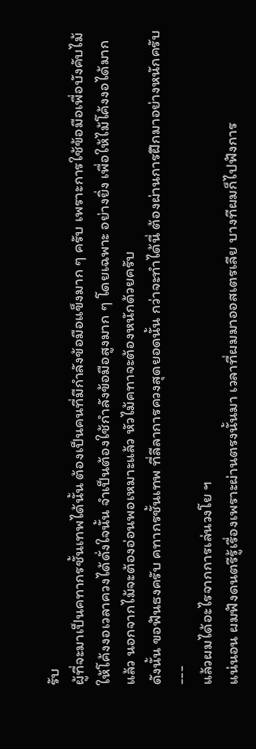รับ
ผู้ที่จะมาเป็นคทากรชั้นเทพได้นั้น ต้องเป็นคนที่มีกำลังข้อมือแข็งมาก ๆ ครับ เพราะการใช้ข้อมือเพื่อบังคับไม้ให้โค้งงอเวลาควงได้ดั่งใจนั้น จำเป็นต้องใช้กำลังข้อมือสูงมาก ๆ โดยเฉพาะ อย่างยิ่ง เพื่อให้ไม้โค้งงอได้มากแล้ว นอกจากไม้จะต้องอ่อนพอเหมาะแล้ว หัวไม้คทาจะต้องหนักด้วยครับ
ดังนั้น ขอฟันธงครับ คทากรชั้นเทพ ที่ลีลาการควงสุดยอดนั้น กว่าจะทำได้นี่ ต้องผ่านการฝึกมาอย่างหนักครับ
---
แล้วผมได้อะไรจากการเล่นวงโย ฯ
แน่นอน ผมฟังดนตรีรู้เรื่องเพราะผ่านตรงนั้นมา เวลาที่ผมมาออสเตรเลีย บางทีผมก็ไปฟังการ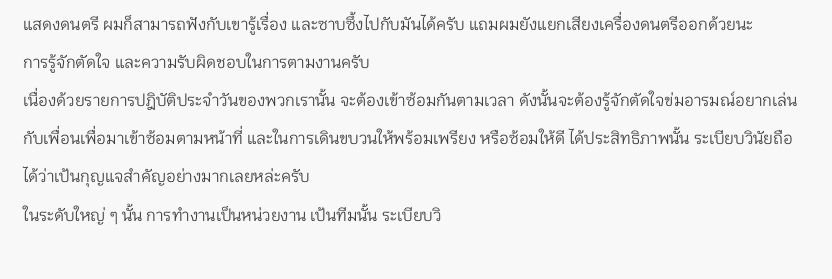แสดงดนตรี ผมก็สามารถฟังกับเขารู้เรื่อง และซาบซึ้งไปกับมันได้ครับ แถมผมยังแยกเสียงเครื่องดนตรีออกด้วยนะ
การรู้จักตัดใจ และความรับผิดชอบในการตามงานครับ
เนื่องด้วยรายการปฎิบัติประจำวันของพวกเรานั้น จะต้องเข้าซ้อมกันตามเวลา ดังนั้นจะต้องรู้จักตัดใจข่มอารมณ์อยากเล่นกับเพื่อนเพื่อมาเข้าซ้อมตามหน้าที่ และในการเดินขบวนให้พร้อมเพรียง หรือซ้อมให้ดี ได้ประสิทธิภาพนั้น ระเบียบวินัยถือได้ว่าเป้นกุญแจสำคัญอย่างมากเลยหล่ะครับ
ในระดับใหญ่ ๆ นั้น การทำงานเป็นหน่วยงาน เป้นทีมนั้น ระเบียบวิ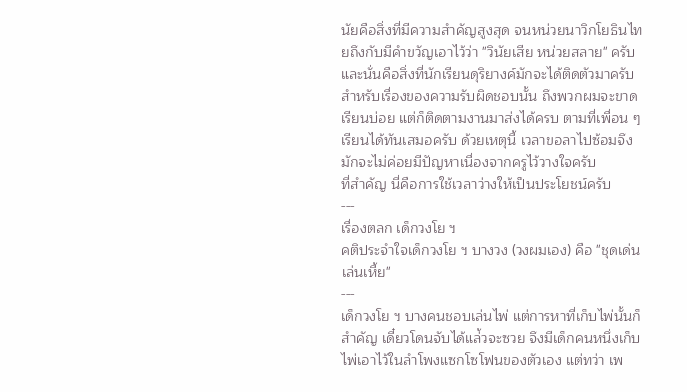นัยคือสิ่งที่มีความสำคัญสูงสุด จนหน่วยนาวิกโยธินไทยถึงกับมีคำขวัญเอาไว้ว่า "วินัยเสีย หน่วยสลาย" ครับ และนั่นคือสิ่งที่นักเรียนดุริยางค์มักจะได้ติดตัวมาครับ
สำหรับเรื่องของความรับผิดชอบนั้น ถึงพวกผมจะขาดเรียนบ่อย แต่ก็ติดตามงานมาส่งได้ครบ ตามที่เพื่อน ๆ เรียนได้ทันเสมอครับ ด้วยเหตุนี้ เวลาขอลาไปซ้อมจึงมักจะไม่ค่อยมีปัญหาเนื่องจากครูไว้วางใจครับ
ที่สำคัญ นี่คือการใช้เวลาว่างให้เป็นประโยชน์ครับ
---
เรื่องตลก เด็กวงโย ฯ
คติประจำใจเด็กวงโย ฯ บางวง (วงผมเอง) คือ "ชุดเด่น เล่นเหี้ย"
---
เด็กวงโย ฯ บางคนชอบเล่นไพ่ แต่การหาที่เก็บไพ่นั้นก็สำคัญ เดี๋ยวโดนจับได้แล่้วจะซวย จึงมีเด็กคนหนึ่งเก็บไพ่เอาไว้ในลำโพงแซกโซโฟนของตัวเอง แต่ทว่า เพ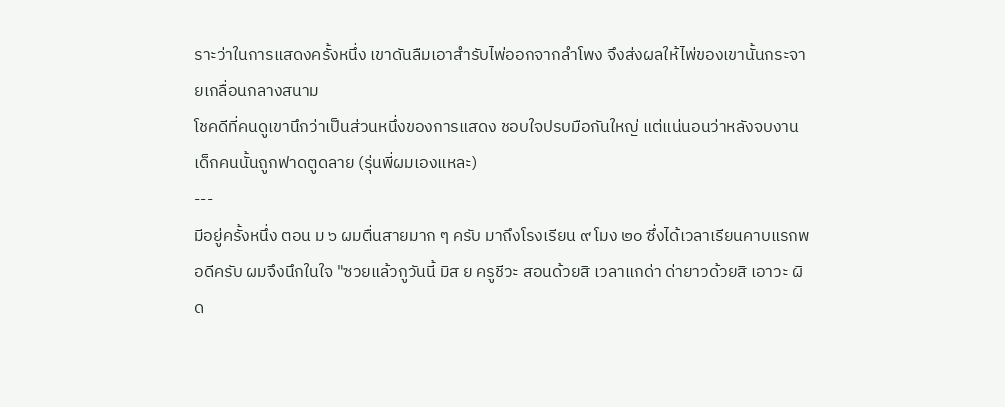ราะว่าในการแสดงครั้งหนึ่ง เขาดันลืมเอาสำรับไพ่ออกจากลำโพง จึงส่งผลให้ไพ่ของเขานั้นกระจายเกลื่อนกลางสนาม
โชคดีที่คนดูเขานึกว่าเป็นส่วนหนึ่งของการแสดง ชอบใจปรบมือกันใหญ่ แต่แน่นอนว่าหลังจบงาน เด็กคนนั้นถูกฟาดตูดลาย (รุ่นพี่ผมเองแหละ)
---
มีอยู่ครั้งหนึ่ง ตอน ม ๖ ผมตื่นสายมาก ๆ ครับ มาถึงโรงเรียน ๙ โมง ๒๐ ซึ่งได้เวลาเรียนคาบแรกพอดีครับ ผมจึงนึกในใจ "ซวยแล้วกูวันนี้ มิส ย ครูชีวะ สอนด้วยสิ เวลาแกด่า ด่ายาวด้วยสิ เอาวะ ผิด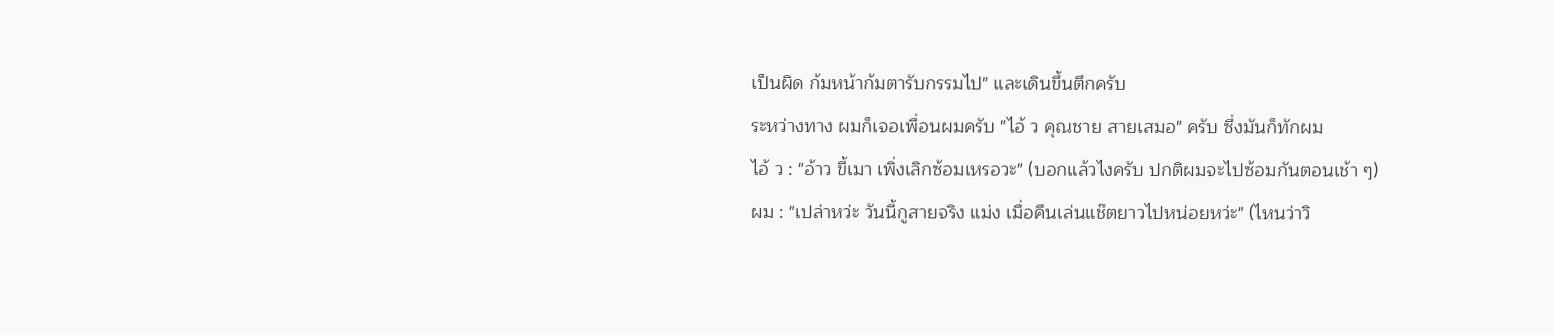เป็นผิด ก้มหน้าก้มตารับกรรมไป" และเดินขึ้นตึกครับ
ระหว่างทาง ผมก็เจอเพื่อนผมครับ "ไอ้ ว คุณชาย สายเสมอ" ครับ ซึ่งมันก็ทักผม
ไอ้ ว : "อ้าว ขี้เมา เพิ่งเลิกซ้อมเหรอวะ" (บอกแล้วไงครับ ปกติผมจะไปซ้อมกันตอนเช้า ๆ)
ผม : "เปล่าหว่ะ วันนี้กูสายจริง แม่ง เมื่อคืนเล่นแช๊ตยาวไปหน่อยหว่ะ" (ไหนว่าวิ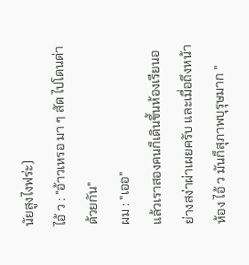นัยสูงไงฟร่ะ)
ไอ้ ว : "อ้าวเหรอ มา ๆ สัด ไปโดนด่าด้วยกัน"
ผม : "เออ"
แล้วเราสองคนก็เดินขึ้นห้องเรียนอย่างสง่าผ่าเผยครับ และเมื่อถึงหน้าห้อง ไอ้ ว มันก็สุภาพบุรุษมาก "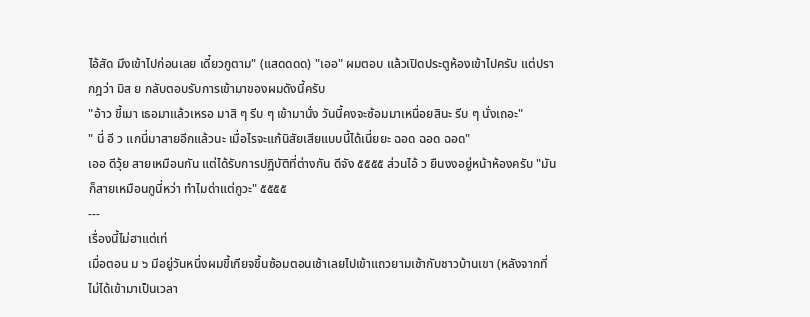ไอ้สัด มึงเข้าไปก่อนเลย เดี๋ยวกูตาม" (แสดดดด) "เออ" ผมตอบ แล้วเปิดประตูห้องเข้าไปครับ แต่ปรากฎว่า มิส ย กลับตอบรับการเข้ามาของผมดังนี้ครับ
"อ้าว ขี้เมา เธอมาแล้วเหรอ มาสิ ๆ รีบ ๆ เข้ามานั่ง วันนี้คงจะซ้อมมาเหนื่อยสินะ รีบ ๆ นั่งเถอะ"
" นี่ อี ว แกนี่มาสายอีกแล้วนะ เมื่อไรจะแก้นิสัยเสียแบบนี้ได้เนี่ยยะ ฉอด ฉอด ฉอด"
เออ ดีวุ้ย สายเหมือนกัน แต่ได้รับการปฎิบัติที่ต่างกัน ดีจัง ๕๕๕๕ ส่วนไอ้ ว ยืนงงอยู่หน้าห้องครับ "มันก็สายเหมือนกูนี่หว่า ทำไมด่าแต่กูวะ" ๕๕๕๕
---
เรื่องนี้ไม่ฮาแต่เท่
เมื่อตอน ม ๖ มีอยู่วันหนึ่งผมขี้เกียจขึ้นซ้อมตอนเช้าเลยไปเข้าแถวยามเช้ากับชาวบ้านเขา (หลังจากที่ไม่ได้เข้ามาเป็นเวลา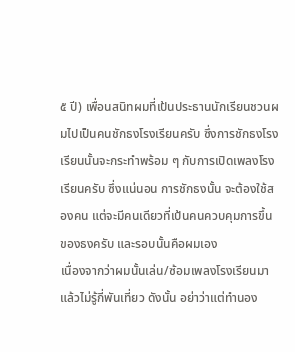๕ ปี) เพื่อนสนิทผมที่เป้นประธานนักเรียนชวนผมไปเป็นคนชักธงโรงเรียนครับ ซึ่งการชักธงโรงเรียนนั้นจะกระทำพร้อม ๆ กับการเปิดเพลงโรงเรียนครับ ซึ่งแน่นอน การชักธงนั้น จะต้องใช้สองคน แต่จะมีคนเดียวที่เป้นคนควบคุมการขึ้นของธงครับ และรอบนั้นคือผมเอง
เนื่องจากว่าผมนั้นเล่น/ซ้อมเพลงโรงเรียนมาแล้วไม่รู้กี่พันเที่ยว ดังนั้น อย่าว่าแต่ทำนอง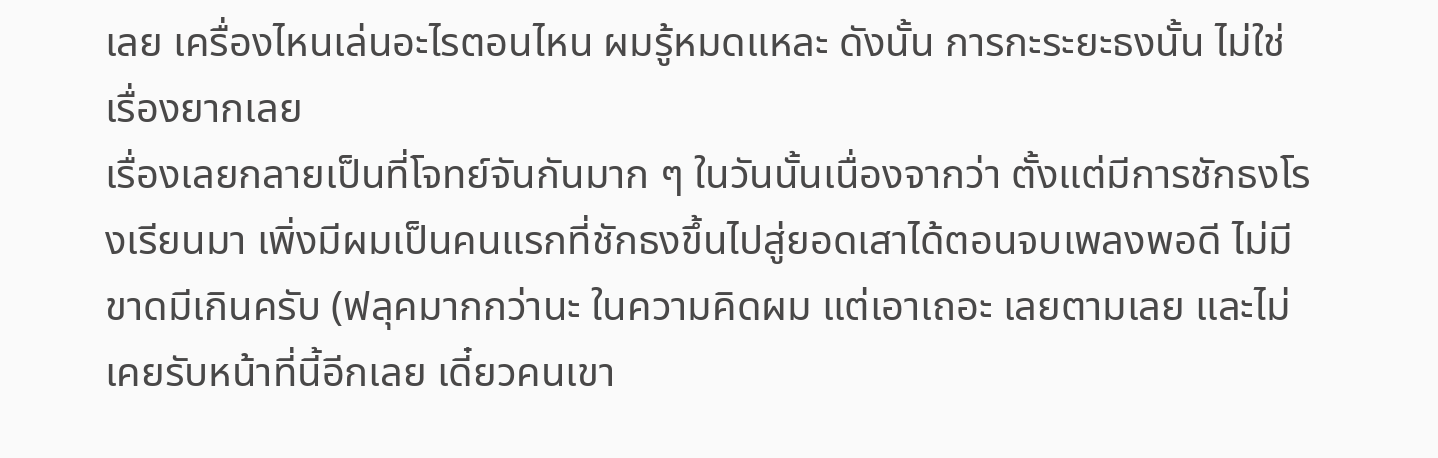เลย เครื่องไหนเล่นอะไรตอนไหน ผมรู้หมดแหละ ดังนั้น การกะระยะธงนั้น ไม่ใช่เรื่องยากเลย
เรื่องเลยกลายเป็นที่โจทย์จันกันมาก ๆ ในวันนั้นเนื่องจากว่า ตั้งแต่มีการชักธงโรงเรียนมา เพิ่งมีผมเป็นคนแรกที่ชักธงขึ้นไปสู่ยอดเสาได้ตอนจบเพลงพอดี ไม่มีขาดมีเกินครับ (ฟลุคมากกว่านะ ในความคิดผม แต่เอาเถอะ เลยตามเลย และไม่เคยรับหน้าที่นี้อีกเลย เดี๋ยวคนเขา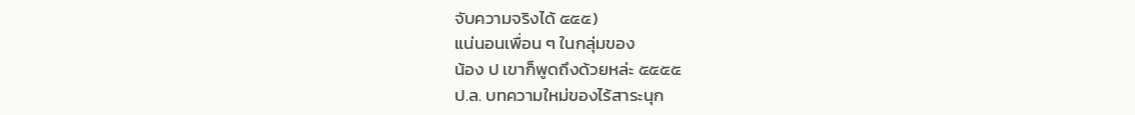จับความจริงได้ ๕๕๕)
แน่นอนเพื่อน ๆ ในกลุ่มของ
น้อง ป เขาก็พูดถึงด้วยหล่ะ ๕๕๕๕
ป.ล. บทความใหม่ของไร้สาระนุก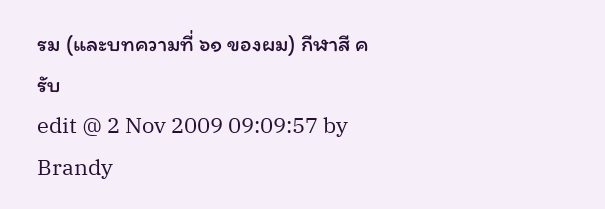รม (และบทความที่ ๖๑ ของผม) กีฬาสี ครับ
edit @ 2 Nov 2009 09:09:57 by Brandy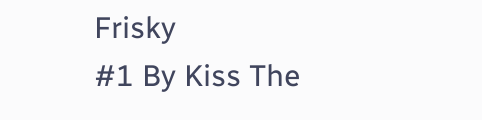Frisky
#1 By Kiss The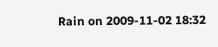Rain on 2009-11-02 18:32